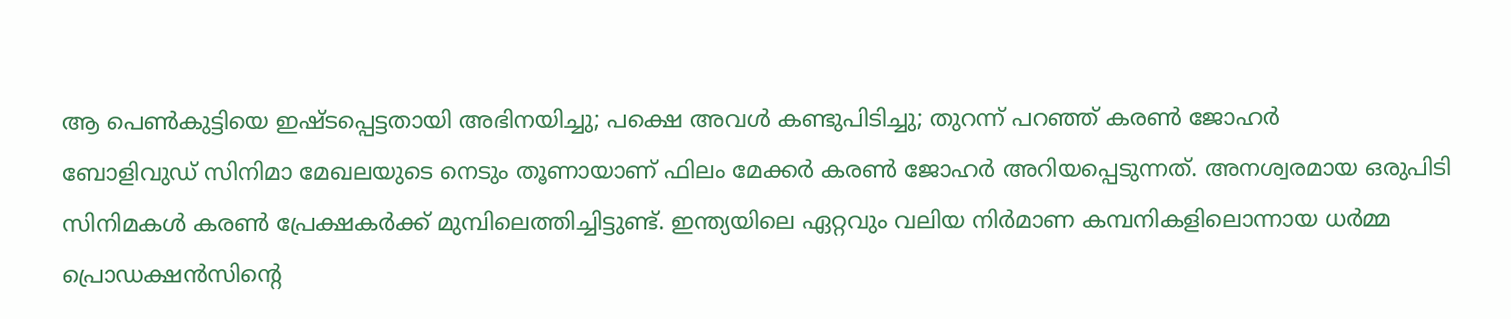ആ പെൺകുട്ടിയെ ഇഷ്ടപ്പെട്ടതായി അഭിനയിച്ചു; പക്ഷെ അവൾ കണ്ടുപിടിച്ചു; തുറന്ന് പറഞ്ഞ് കരൺ ജോഹർ
ബോളിവുഡ് സിനിമാ മേഖലയുടെ നെടും തൂണായാണ് ഫിലം മേക്കർ കരൺ ജോഹർ അറിയപ്പെടുന്നത്. അനശ്വരമായ ഒരുപിടി സിനിമകൾ കരൺ പ്രേക്ഷകർക്ക് മുമ്പിലെത്തിച്ചിട്ടുണ്ട്. ഇന്ത്യയിലെ ഏറ്റവും വലിയ നിർമാണ കമ്പനികളിലൊന്നായ ധർമ്മ പ്രൊഡക്ഷൻസിന്റെ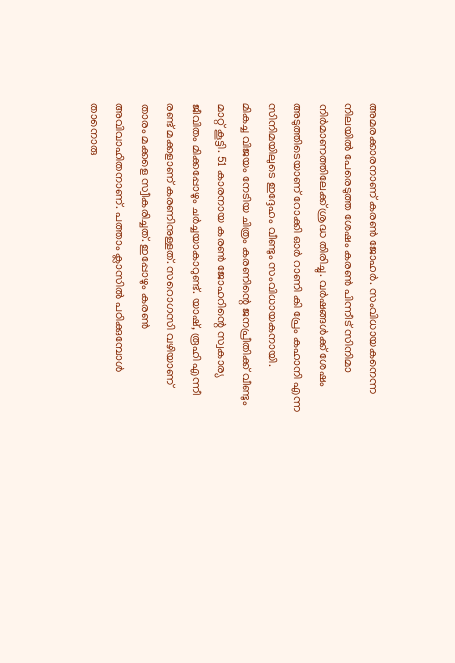അമരക്കാരനാണ് കരൺ ജോഹർ. സംവിധായകനെന്ന നിലയിൽ പേരെടുത്ത ശേഷം കരൺ പിന്നീട് സിനിമാ നിർമാണത്തിലേക്ക് ശ്രദ്ധ തിരിച്ചു. വർഷങ്ങൾക്ക് ശേഷം അടുത്തിടെയാണ് റോക്കി ഓർ റാണി കി പ്രേം കഹാനി എന്ന സിനിമയിലുടെ ഇദ്ദേഹം വീണ്ടും സംവിധായകനായി.
മികച്ച വിജയം നേടിയ ചിത്രം കരണിന്റെ ജനപ്രീതിക്ക് വീണ്ടും മാറ്റ് കൂട്ടി. 51 കാരനായ കരൺ ജോഹറിന്റെ സ്വകാര്യ ജീവിതം മിക്കപ്പോഴും ചർച്ചയാകാറുണ്ട്. യാഷ്, രൂഹി എന്നീ രണ്ട് മക്കളാണ് കരണിനുള്ളത്. സറൊഗസി വഴിയാണ് താരം മക്കളെ സ്വീകരിച്ചത്. ഇപ്പോഴും കരൺ അവിവാഹിതനാണ്. പത്താം ക്ലാസിൽ പഠിക്കുമ്പോൾ താനൊരു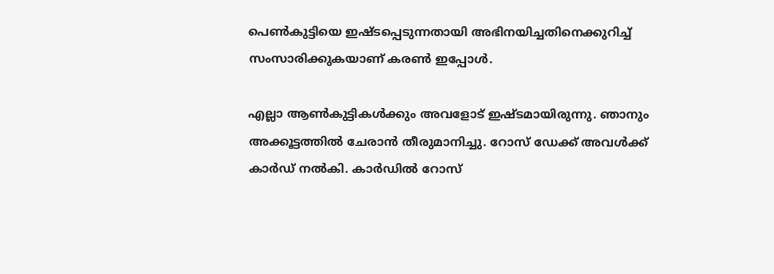പെൺകുട്ടിയെ ഇഷ്ടപ്പെടുന്നതായി അഭിനയിച്ചതിനെക്കുറിച്ച് സംസാരിക്കുകയാണ് കരൺ ഇപ്പോൾ.

എല്ലാ ആൺകുട്ടികൾക്കും അവളോട് ഇഷ്ടമായിരുന്നു. ഞാനും അക്കൂട്ടത്തിൽ ചേരാൻ തീരുമാനിച്ചു. റോസ് ഡേക്ക് അവൾക്ക് കാർഡ് നൽകി. കാർഡിൽ റോസ്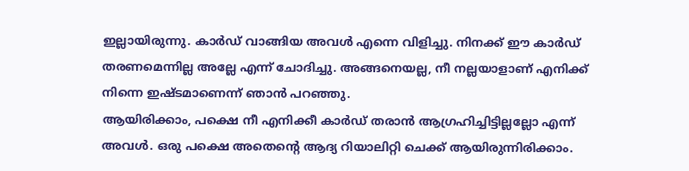ഇല്ലായിരുന്നു. കാർഡ് വാങ്ങിയ അവൾ എന്നെ വിളിച്ചു. നിനക്ക് ഈ കാർഡ് തരണമെന്നില്ല അല്ലേ എന്ന് ചോദിച്ചു. അങ്ങനെയല്ല, നീ നല്ലയാളാണ് എനിക്ക് നിന്നെ ഇഷ്ടമാണെന്ന് ഞാൻ പറഞ്ഞു.
ആയിരിക്കാം, പക്ഷെ നീ എനിക്കീ കാർഡ് തരാൻ ആഗ്രഹിച്ചിട്ടില്ലല്ലോ എന്ന് അവൾ. ഒരു പക്ഷെ അതെന്റെ ആദ്യ റിയാലിറ്റി ചെക്ക് ആയിരുന്നിരിക്കാം.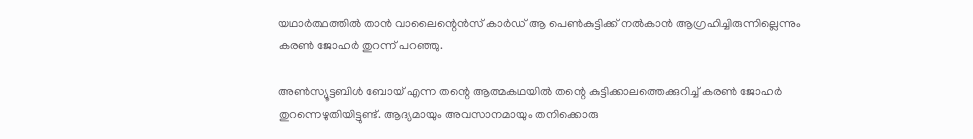യഥാർത്ഥത്തിൽ താൻ വാലൈന്റെൻസ് കാർഡ് ആ പെൺകുട്ടിക്ക് നൽകാൻ ആഗ്രഹിച്ചിരുന്നില്ലെന്നും കരൺ ജോഹർ തുറന്ന് പറഞ്ഞു.

അൺസ്യൂട്ടബിൾ ബോയ് എന്ന തന്റെ ആത്മകഥയിൽ തന്റെ കുട്ടിക്കാലത്തെക്കുറിച്ച് കരൺ ജോഹർ തുറന്നെഴുതിയിട്ടുണ്ട്. ആദ്യമായും അവസാനമായും തനിക്കൊരു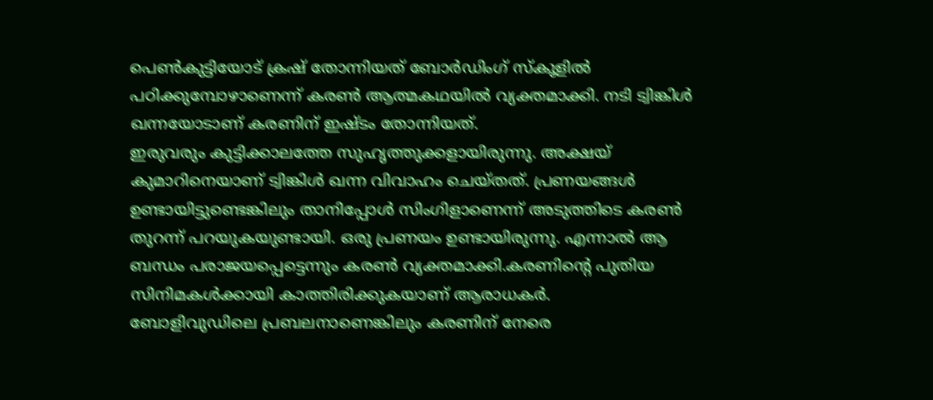പെൺകുട്ടിയോട് ക്രഷ് തോന്നിയത് ബോർഡിംഗ് സ്കൂളിൽ പഠിക്കുമ്പോഴാണെന്ന് കരൺ ആത്മകഥയിൽ വ്യക്തമാക്കി. നടി ട്വിങ്കിൾ ഖന്നയോടാണ് കരണിന് ഇഷ്ടം തോന്നിയത്.
ഇരുവരും കുട്ടിക്കാലത്തേ സുഹൃത്തുക്കളായിരുന്നു. അക്ഷയ് കുമാറിനെയാണ് ട്വിങ്കിൾ ഖന്ന വിവാഹം ചെയ്തത്. പ്രണയങ്ങൾ ഉണ്ടായിട്ടുണ്ടെങ്കിലും താനിപ്പോൾ സിംഗിളാണെന്ന് അടുത്തിടെ കരൺ തുറന്ന് പറയുകയുണ്ടായി. ഒരു പ്രണയം ഉണ്ടായിരുന്നു. എന്നാൽ ആ ബന്ധം പരാജയപ്പെട്ടെന്നും കരൺ വ്യക്തമാക്കി.കരണിന്റെ പുതിയ സിനിമകൾക്കായി കാത്തിരിക്കുകയാണ് ആരാധകർ.
ബോളിവുഡിലെ പ്രബലനാണെങ്കിലും കരണിന് നേരെ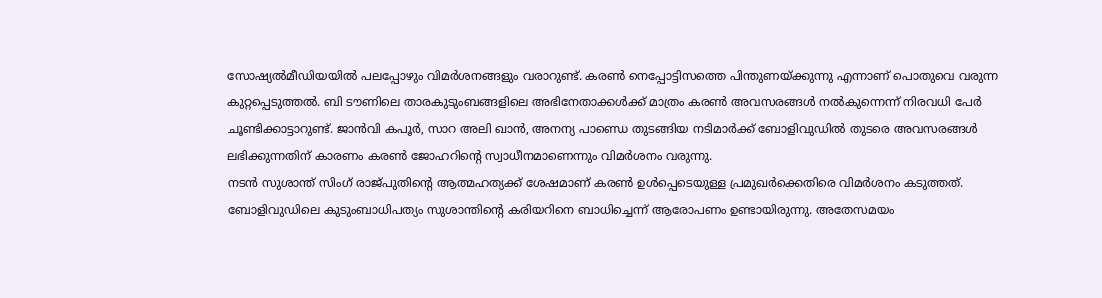സോഷ്യൽമീഡിയയിൽ പലപ്പോഴും വിമർശനങ്ങളും വരാറുണ്ട്. കരൺ നെപ്പോട്ടിസത്തെ പിന്തുണയ്ക്കുന്നു എന്നാണ് പൊതുവെ വരുന്ന കുറ്റപ്പെടുത്തൽ. ബി ടൗണിലെ താരകുടുംബങ്ങളിലെ അഭിനേതാക്കൾക്ക് മാത്രം കരൺ അവസരങ്ങൾ നൽകുന്നെന്ന് നിരവധി പേർ ചൂണ്ടിക്കാട്ടാറുണ്ട്. ജാൻവി കപൂർ, സാറ അലി ഖാൻ, അനന്യ പാണ്ഡെ തുടങ്ങിയ നടിമാർക്ക് ബോളിവുഡിൽ തുടരെ അവസരങ്ങൾ ലഭിക്കുന്നതിന് കാരണം കരൺ ജോഹറിന്റെ സ്വാധീനമാണെന്നും വിമർശനം വരുന്നു.
നടൻ സുശാന്ത് സിംഗ് രാജ്പുതിന്റെ ആത്മഹത്യക്ക് ശേഷമാണ് കരൺ ഉൾപ്പെടെയുള്ള പ്രമുഖർക്കെതിരെ വിമർശനം കടുത്തത്. ബോളിവുഡിലെ കുടുംബാധിപത്യം സുശാന്തിന്റെ കരിയറിനെ ബാധിച്ചെന്ന് ആരോപണം ഉണ്ടായിരുന്നു. അതേസമയം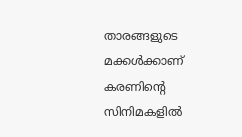താരങ്ങളുടെ മക്കൾക്കാണ് കരണിന്റെ സിനിമകളിൽ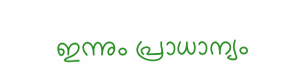ഇന്നും പ്രാധാന്യം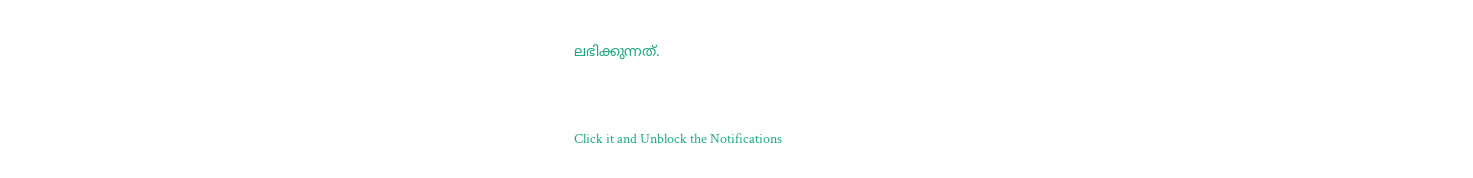ലഭിക്കുന്നത്.


Click it and Unblock the Notifications